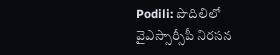Podili: పొదిలిలో వైఎస్సార్సీపీ నిరసన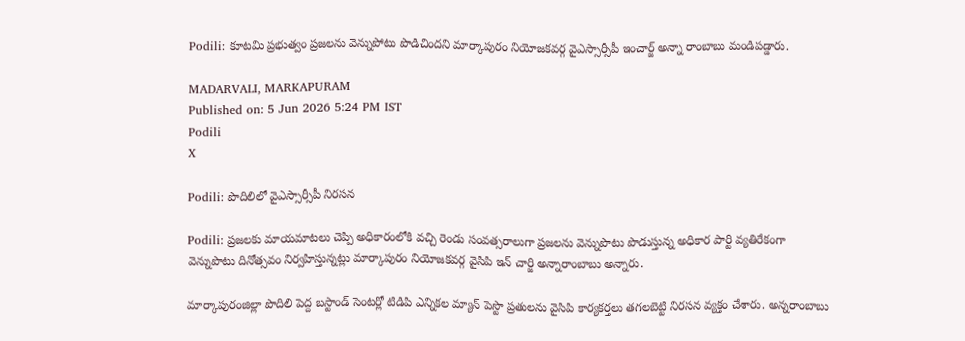Podili: కూటమి ప్రభుత్వం ప్రజలను వెన్నుపోటు పొడిచిందని మార్కాపురం నియోజకవర్గ వైఎస్సార్సీపీ ఇంచార్జ్ అన్నా రాంబాబు మండిపడ్డారు.

MADARVALI, MARKAPURAM
Published on: 5 Jun 2026 5:24 PM IST
Podili
X

Podili: పొదిలిలో వైఎస్సార్సీపీ నిరసన

Podili: ప్రజలకు మాయమాటలు చెప్పి అధికారంలోకి వచ్చి రెండు సంవత్సరాలుగా ప్రజలను వెన్నుపొటు పొడుస్తున్న అధికార పార్టి వ్యతిరేకంగా వెన్నుపొటు దినోత్సవం నిర్వహిస్తున్నట్లు మార్కాపురం నియోజకవర్గ వైసిపి ఇన్ చార్జి అన్నారాంబాబు అన్నారు.

మార్కాపురంజిల్లా పొదిలి పెద్ద బస్టాండ్ సెంటర్లో టిడిపి ఎన్నికల మ్యాన్ పెస్టొ ప్రతులను వైసిపి కార్యకర్తలు తగలబెట్టి నిరసన వ్యక్తం చేశారు. అన్నరాంబాబు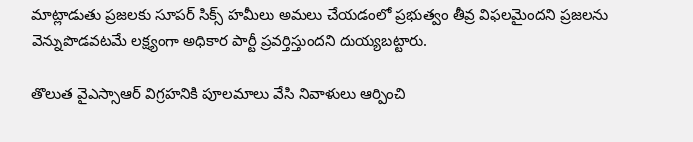మాట్లాడుతు ప్రజలకు సూపర్ సిక్స్ హమీలు అమలు చేయడంలో ప్రభుత్వం తీవ్ర విఫలమైందని ప్రజలను వెన్నుపొడవటమే లక్ష్యంగా అధికార పార్టీ ప్రవర్తిస్తుందని దుయ్యబట్టారు.

తొలుత వైఎస్సాఆర్ విగ్రహనికి పూలమాలు వేసి నివాళులు ఆర్పించి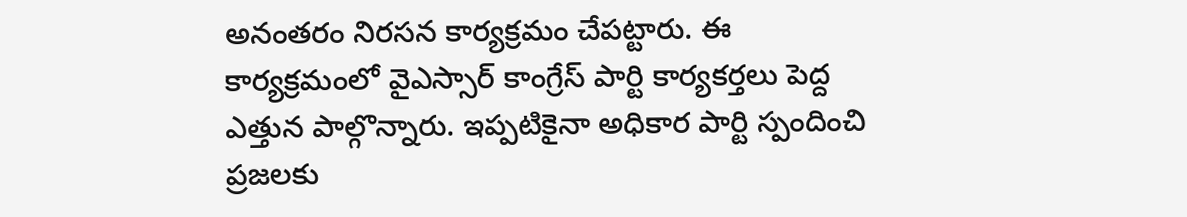అనంతరం నిరసన కార్యక్రమం చేపట్టారు. ఈ కార్యక్రమంలో వైఎస్సార్ కాంగ్రేస్ పార్టి కార్యకర్తలు పెద్ద ఎత్తున పాల్గొన్నారు. ఇప్పటికైనా అధికార పార్టి స్పందించి ప్రజలకు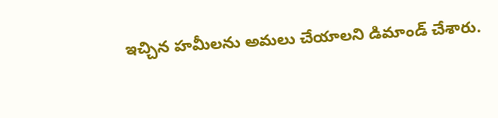ఇచ్చిన హమీలను అమలు చేయాలని డిమాండ్ చేశారు.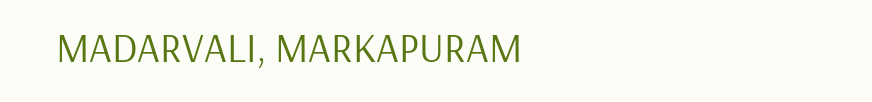MADARVALI, MARKAPURAM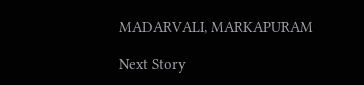MADARVALI, MARKAPURAM

Next Story